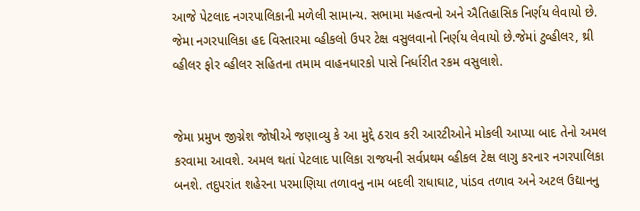આજે પેટલાદ નગરપાલિકાની મળેલી સામાન્ય. સભામા મહત્વનો અને ઐતિહાસિક નિર્ણય લેવાયો છે. જેમા નગરપાલિકા હદ વિસ્તારમા વ્હીકલો ઉપર ટેક્ષ વસુલવાનો નિર્ણય લેવાયો છે.જેમાં ટુવ્હીલર, થ્રી વ્હીલર ફોર વ્હીલર સહિતના તમામ વાહનધારકો પાસે નિર્ધારીત રકમ વસુલાશે.


જેમા પ્રમુખ જીગ્નેશ જોષીએ જણાવ્યુ કે આ મુદ્દે ઠરાવ કરી આરટીઓને મોકલી આપ્યા બાદ તેનો અમલ કરવામા આવશે. અમલ થતાં પેટલાદ પાલિકા રાજયની સર્વપ્રથમ વ્હીકલ ટેક્ષ લાગુ કરનાર નગરપાલિકા બનશે. તદુપરાંત શહેરના પરમાણિયા તળાવનુ નામ બદલી રાધાઘાટ, પાંડવ તળાવ અને અટલ ઉદ્યાનનુ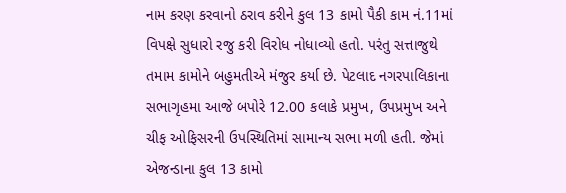નામ કરણ કરવાનો ઠરાવ કરીને કુલ 13 કામો પૈકી કામ નં.11માં વિપક્ષે સુધારો રજુ કરી વિરોધ નોધાવ્યો હતો. પરંતુ સત્તાજુથે તમામ કામોને બહુમતીએ મંજુર કર્યા છે. પેટલાદ નગરપાલિકાના સભાગૃહમા આજે બપોરે 12.00 કલાકે પ્રમુખ, ઉપપ્રમુખ અને ચીફ ઓફિસરની ઉપસ્થિતિમાં સામાન્ય સભા મળી હતી. જેમાં એજન્ડાના કુલ 13 કામો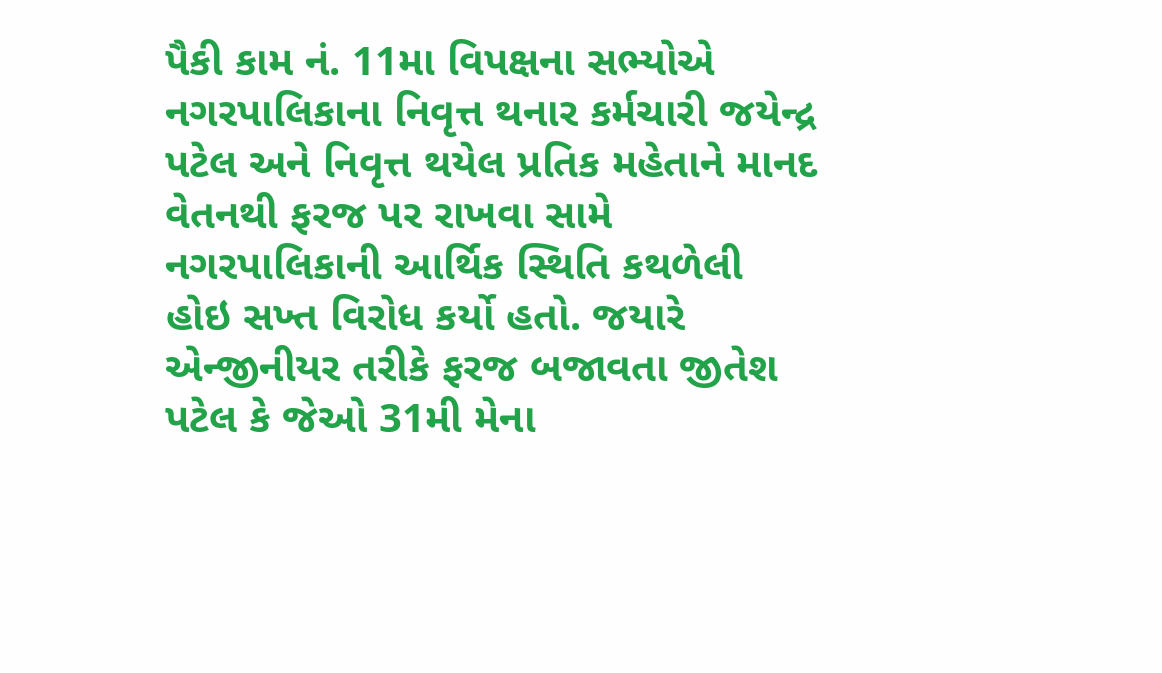પૈકી કામ નં. 11મા વિપક્ષના સભ્યોએ નગરપાલિકાના નિવૃત્ત થનાર કર્મચારી જયેન્દ્ર પટેલ અને નિવૃત્ત થયેલ પ્રતિક મહેતાને માનદ વેતનથી ફરજ પર રાખવા સામે નગરપાલિકાની આર્થિક સ્થિતિ કથળેલી હોઇ સખ્ત વિરોધ કર્યો હતો. જયારે એન્જીનીયર તરીકે ફરજ બજાવતા જીતેશ પટેલ કે જેઓ 31મી મેના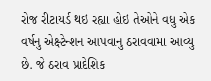રોજ રીટાયર્ડ થઇ રહ્યા હોઇ તેઓને વધુ એક વર્ષનુ એક્ષ્ટેન્શન આપવાનુ ઠરાવવામા આવ્યુ છે. જે ઠરાવ પ્રાદેશિક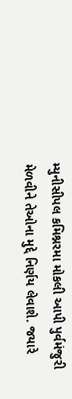મ્યુનીસીપલ કમિશ્નરમા મોકલી આપી પુર્વમંજુરી મેળવીને તેઓના મુદ્દે નિર્ણય લેવાશે. જયારે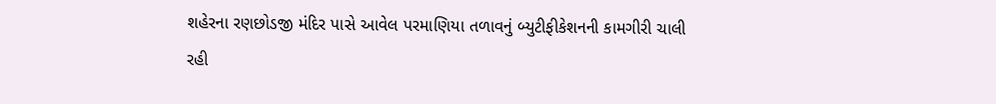શહેરના રણછોડજી મંદિર પાસે આવેલ પરમાણિયા તળાવનું બ્યુટીફીકેશનની કામગીરી ચાલી રહી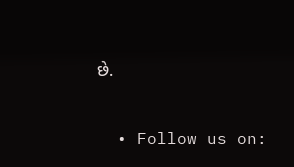છે.


  • Follow us on: